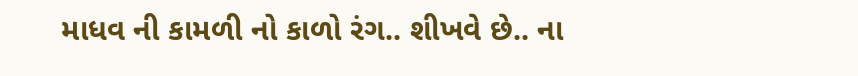માધવ ની કામળી નો કાળો રંગ.. શીખવે છે.. ના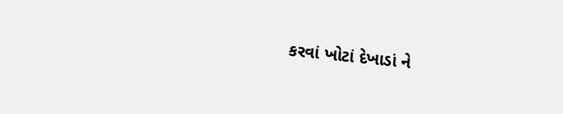કરવાં ખોટાં દેખાડાં ને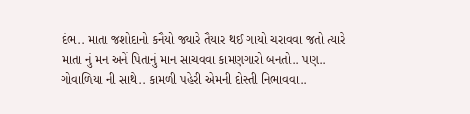દંભ.. માતા જશોદાનો કનૈયો જ્યારે તૈયાર થઈ ગાયો ચરાવવા જતો ત્યારે માતા નું મન અનેં પિતાનું માન સાચવવા કામણગારો બનતો.. પણ.. ગોવાળિયા ની સાથે.. કામળી પહેરી એમની દોસ્તી નિભાવવા..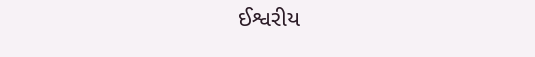ઈશ્વરીય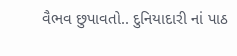વૈભવ છુપાવતો.. દુનિયાદારી નાં પાઠ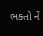ભક્તો નેં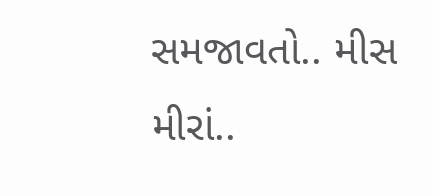સમજાવતો.. મીસ મીરાં..